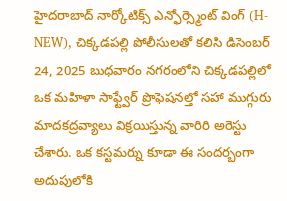హైదరాబాద్ నార్కోటిక్స్ ఎన్ఫోర్స్మెంట్ వింగ్ (H-NEW), చిక్కడపల్లి పోలీసులతో కలిసి డిసెంబర్ 24, 2025 బుధవారం నగరంలోని చిక్కడపల్లిలో ఒక మహిళా సాఫ్ట్వేర్ ప్రొఫెషనల్తో సహా ముగ్గురు మాదకద్రవ్యాలు విక్రయిస్తున్న వారిరి అరెస్టు చేశారు. ఒక కస్టమర్ను కూడా ఈ సందర్బంగా అదుపులోకి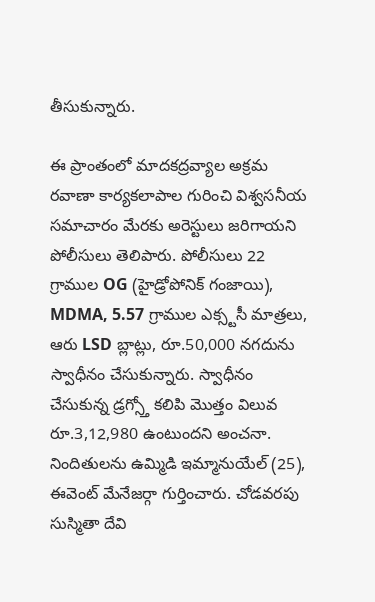తీసుకున్నారు.

ఈ ప్రాంతంలో మాదకద్రవ్యాల అక్రమ రవాణా కార్యకలాపాల గురించి విశ్వసనీయ సమాచారం మేరకు అరెస్టులు జరిగాయని పోలీసులు తెలిపారు. పోలీసులు 22 గ్రాముల OG (హైడ్రోపోనిక్ గంజాయి), MDMA, 5.57 గ్రాముల ఎక్స్టసీ మాత్రలు, ఆరు LSD బ్లాట్లు, రూ.50,000 నగదును స్వాధీనం చేసుకున్నారు. స్వాధీనం చేసుకున్న డ్రగ్స్తో కలిపి మెుత్తం విలువ రూ.3,12,980 ఉంటుందని అంచనా.
నిందితులను ఉమ్మిడి ఇమ్మానుయేల్ (25), ఈవెంట్ మేనేజర్గా గుర్తించారు. చోడవరపు సుస్మితా దేవి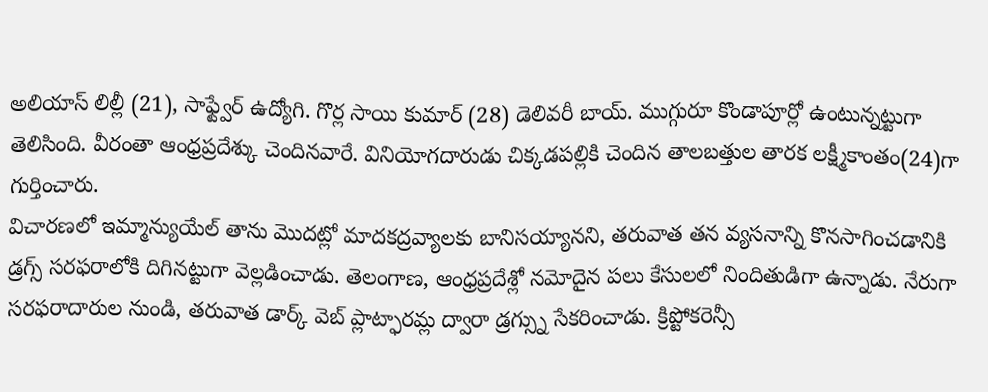అలియాస్ లిల్లీ (21), సాఫ్ట్వేర్ ఉద్యోగి. గొర్ల సాయి కుమార్ (28) డెలివరీ బాయ్. ముగ్గురూ కొండాపూర్లో ఉంటున్నట్టుగా తెలిసింది. వీరంతా ఆంధ్రప్రదేశ్కు చెందినవారే. వినియోగదారుడు చిక్కడపల్లికి చెందిన తాలబత్తుల తారక లక్ష్మీకాంతం(24)గా గుర్తించారు.
విచారణలో ఇమ్మాన్యుయేల్ తాను మొదట్లో మాదకద్రవ్యాలకు బానిసయ్యానని, తరువాత తన వ్యసనాన్ని కొనసాగించడానికి డ్రగ్స్ సరఫరాలోకి దిగినట్టుగా వెల్లడించాడు. తెలంగాణ, ఆంధ్రప్రదేశ్లో నమోదైన పలు కేసులలో నిందితుడిగా ఉన్నాడు. నేరుగా సరఫరాదారుల నుండి, తరువాత డార్క్ వెబ్ ప్లాట్ఫారమ్ల ద్వారా డ్రగ్స్ను సేకరించాడు. క్రిప్టోకరెన్సీ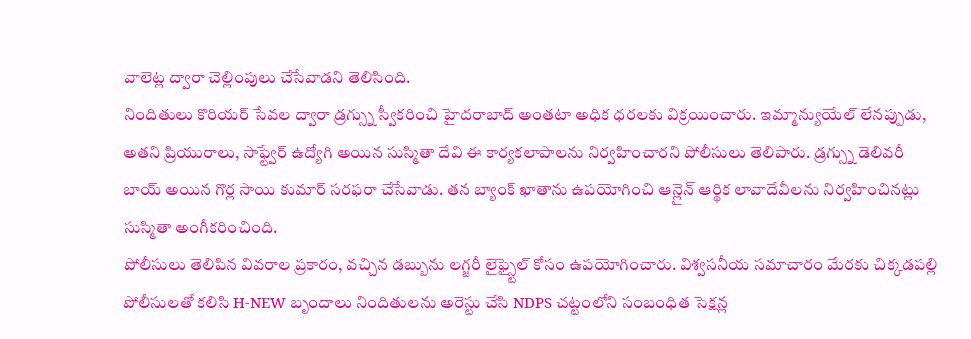వాలెట్ల ద్వారా చెల్లింపులు చేసేవాడని తెలిసింది.
నిందితులు కొరియర్ సేవల ద్వారా డ్రగ్స్ను స్వీకరించి హైదరాబాద్ అంతటా అధిక ధరలకు విక్రయించారు. ఇమ్మాన్యుయేల్ లేనప్పుడు, అతని ప్రియురాలు, సాఫ్ట్వేర్ ఉద్యోగి అయిన సుస్మితా దేవి ఈ కార్యకలాపాలను నిర్వహించారని పోలీసులు తెలిపారు. డ్రగ్స్ను డెలివరీ బాయ్ అయిన గొర్ల సాయి కుమార్ సరఫరా చేసేవాడు. తన బ్యాంక్ ఖాతాను ఉపయోగించి ఆన్లైన్ ఆర్థిక లావాదేవీలను నిర్వహించినట్లు సుస్మితా అంగీకరించింది.
పోలీసులు తెలిపిన వివరాల ప్రకారం, వచ్చిన డబ్బును లగ్జరీ లైఫ్స్టైల్ కోసం ఉపయోగించారు. విశ్వసనీయ సమాచారం మేరకు చిక్కడపల్లి పోలీసులతో కలిసి H-NEW బృందాలు నిందితులను అరెస్టు చేసి NDPS చట్టంలోని సంబంధిత సెక్షన్ల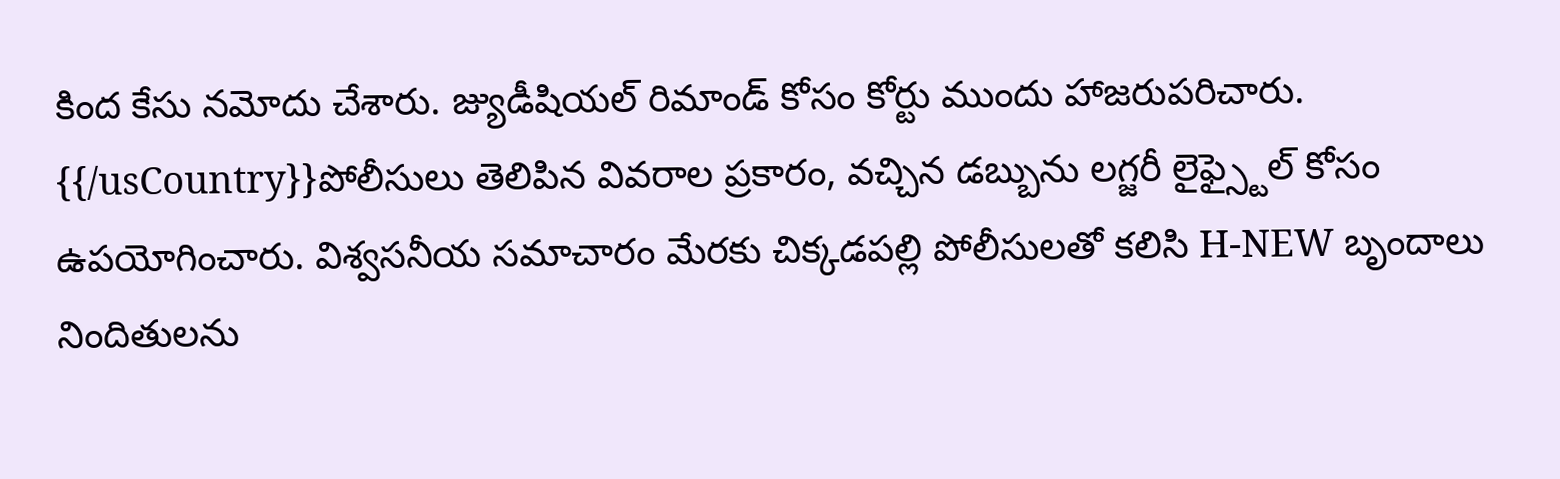కింద కేసు నమోదు చేశారు. జ్యుడీషియల్ రిమాండ్ కోసం కోర్టు ముందు హాజరుపరిచారు.
{{/usCountry}}పోలీసులు తెలిపిన వివరాల ప్రకారం, వచ్చిన డబ్బును లగ్జరీ లైఫ్స్టైల్ కోసం ఉపయోగించారు. విశ్వసనీయ సమాచారం మేరకు చిక్కడపల్లి పోలీసులతో కలిసి H-NEW బృందాలు నిందితులను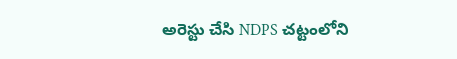అరెస్టు చేసి NDPS చట్టంలోని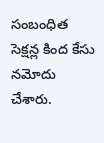సంబంధిత సెక్షన్ల కింద కేసు నమోదు చేశారు.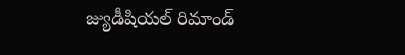జ్యుడీషియల్ రిమాండ్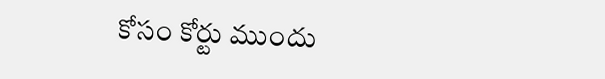కోసం కోర్టు ముందు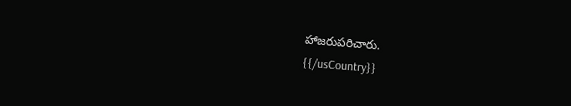హాజరుపరిచారు.
{{/usCountry}}